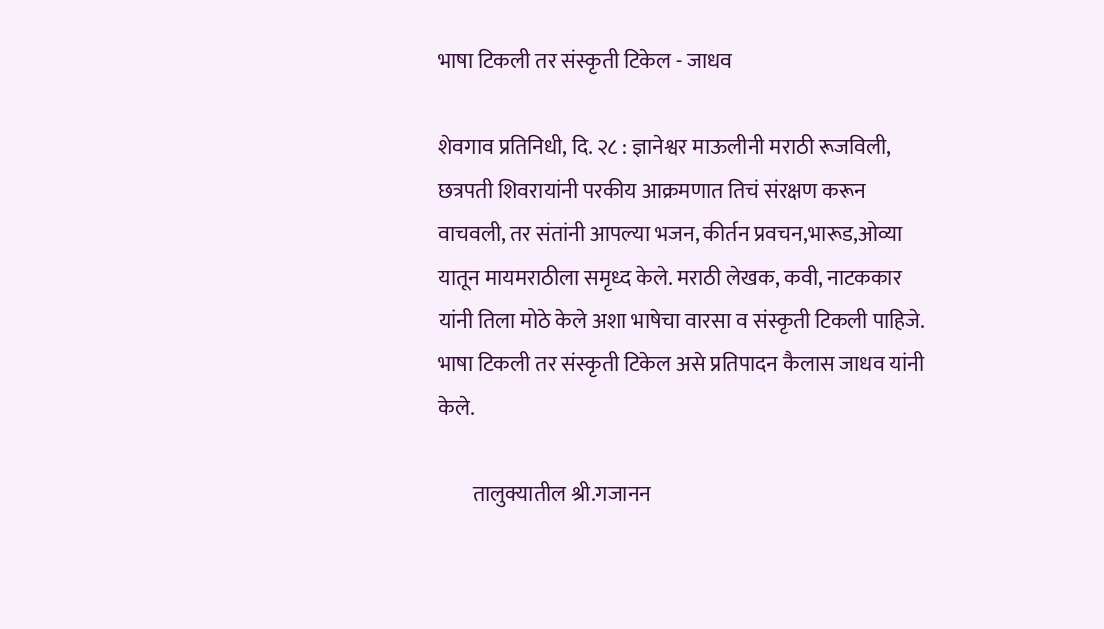भाषा टिकली तर संस्कृती टिकेल - जाधव

शेवगाव प्रतिनिधी, दि. २८ : ज्ञानेश्वर माऊलीनी मराठी रूजविली, छत्रपती शिवरायांनी परकीय आक्रमणात तिचं संरक्षण करून वाचवली, तर संतांनी आपल्या भजन, कीर्तन प्रवचन,भारूड,ओव्या यातून मायमराठीला समृध्द केले. मराठी लेखक, कवी, नाटककार यांनी तिला मोठे केले अशा भाषेचा वारसा व संस्कृती टिकली पाहिजे. भाषा टिकली तर संस्कृती टिकेल असे प्रतिपादन कैलास जाधव यांनी केले.

        तालुक्यातील श्री.गजानन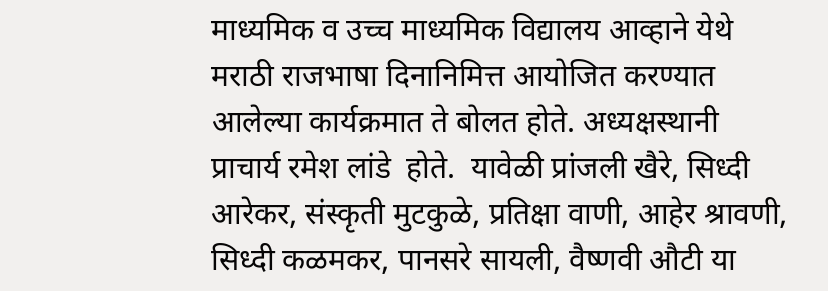माध्यमिक व उच्च माध्यमिक विद्यालय आव्हाने येथे मराठी राजभाषा दिनानिमित्त आयोजित करण्यात आलेल्या कार्यक्रमात ते बोलत होते. अध्यक्षस्थानी प्राचार्य रमेश लांडे  होते.  यावेळी प्रांजली खैरे, सिध्दी आरेकर, संस्कृती मुटकुळे, प्रतिक्षा वाणी, आहेर श्रावणी, सिध्दी कळमकर, पानसरे सायली, वैष्णवी औटी या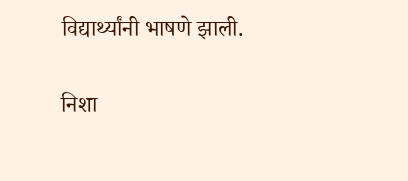विद्यार्थ्यांनी भाषणे झाली.

निशा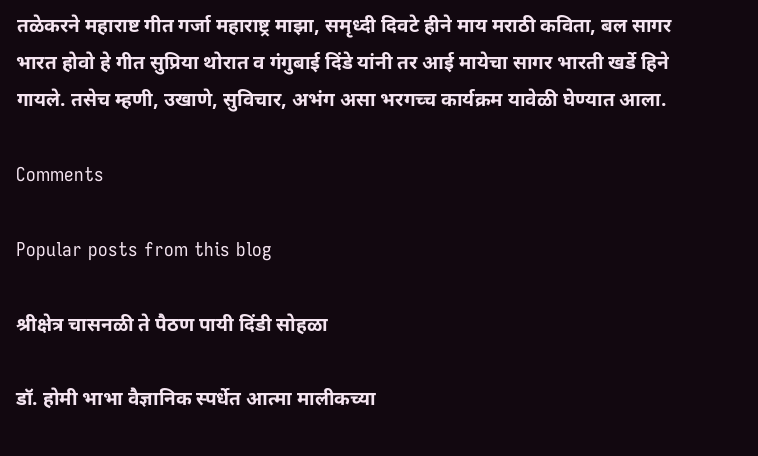तळेकरने महाराष्ट गीत गर्जा महाराष्ट्र माझा, समृध्दी दिवटे हीने माय मराठी कविता, बल सागर भारत होवो हे गीत सुप्रिया थोरात व गंगुबाई दिंडे यांनी तर आई मायेचा सागर भारती खर्डे हिने गायले. तसेच म्हणी, उखाणे, सुविचार, अभंग असा भरगच्च कार्यक्रम यावेळी घेण्यात आला.

Comments

Popular posts from this blog

श्रीक्षेत्र चासनळी ते पैठण पायी दिंडी सोहळा

डॉ. होमी भाभा वैज्ञानिक स्पर्धेत आत्मा मालीकच्या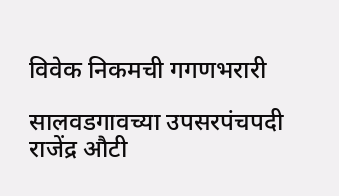विवेक निकमची गगणभरारी

सालवडगावच्या उपसरपंचपदी राजेंद्र औटी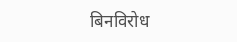बिनविरोध